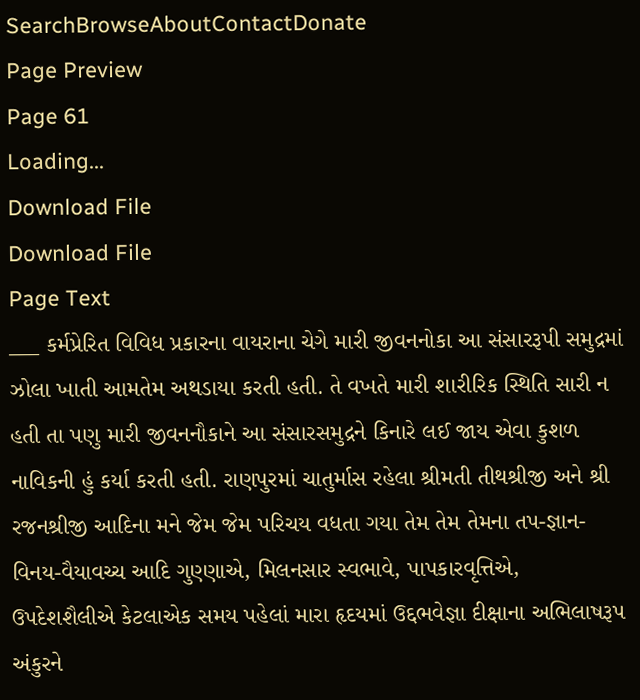SearchBrowseAboutContactDonate
Page Preview
Page 61
Loading...
Download File
Download File
Page Text
___ કર્મપ્રેરિત વિવિધ પ્રકારના વાયરાના ચેગે મારી જીવનનોકા આ સંસારરૂપી સમુદ્રમાં ઝોલા ખાતી આમતેમ અથડાયા કરતી હતી. તે વખતે મારી શારીરિક સ્થિતિ સારી ન હતી તા પણુ મારી જીવનનૌકાને આ સંસારસમુદ્રને કિનારે લઈ જાય એવા કુશળ નાવિકની હું કર્યા કરતી હતી. રાણપુરમાં ચાતુર્માસ રહેલા શ્રીમતી તીથશ્રીજી અને શ્રી રજનશ્રીજી આદિના મને જેમ જેમ પરિચય વધતા ગયા તેમ તેમ તેમના તપ-જ્ઞાન-વિનય-વૈયાવચ્ચ આદિ ગુણ્ણાએ, મિલનસાર સ્વભાવે, પાપકારવૃત્તિએ, ઉપદેશશૈલીએ કેટલાએક સમય પહેલાં મારા હૃદયમાં ઉદ્દભવેજ્ઞા દીક્ષાના અભિલાષરૂપ અંકુરને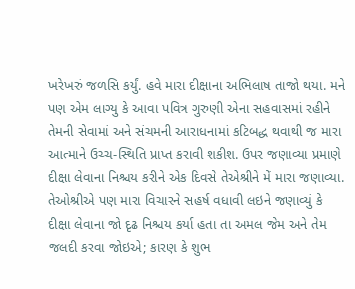ખરેખરું જળસિ કર્યું. હવે મારા દીક્ષાના અભિલાષ તાજો થયા. મને પણ એમ લાગ્યુ કે આવા પવિત્ર ગુરુણી એના સહવાસમાં રહીને તેમની સેવામાં અને સંચમની આરાધનામાં કટિબદ્ધ થવાથી જ મારા આત્માને ઉચ્ચ-સ્થિતિ પ્રાપ્ત કરાવી શકીશ. ઉપર જણાવ્યા પ્રમાણે દીક્ષા લેવાના નિશ્ચય કરીને એક દિવસે તેએશ્રીને મેં મારા જણાવ્યા. તેઓશ્રીએ પણ મારા વિચારને સહર્ષ વધાવી લઇને જણાવ્યું કે દીક્ષા લેવાના જો દૃઢ નિશ્ચય કર્યા હતા તા અમલ જેમ અને તેમ જલદી કરવા જોઇએ; કારણ કે શુભ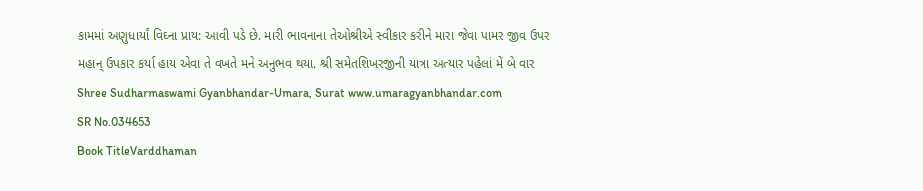કામમાં અણુધાર્યાં વિઘ્ના પ્રાય: આવી પડે છે. મારી ભાવનાના તેઓશ્રીએ સ્વીકાર કરીને મારા જેવા પામર જીવ ઉપર મહાન્ ઉપકાર કર્યા હાય એવા તે વખતે મને અનુભવ થયા. શ્રી સમેતશિખરજીની યાત્રા અત્યાર પહેલાં મેં બે વાર Shree Sudharmaswami Gyanbhandar-Umara, Surat www.umaragyanbhandar.com
SR No.034653
Book TitleVarddhaman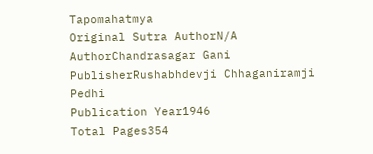Tapomahatmya
Original Sutra AuthorN/A
AuthorChandrasagar Gani
PublisherRushabhdevji Chhaganiramji Pedhi
Publication Year1946
Total Pages354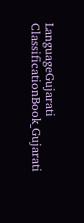LanguageGujarati
ClassificationBook_Gujarati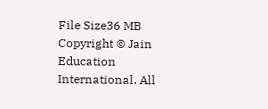File Size36 MB
Copyright © Jain Education International. All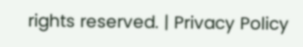rights reserved. | Privacy Policy